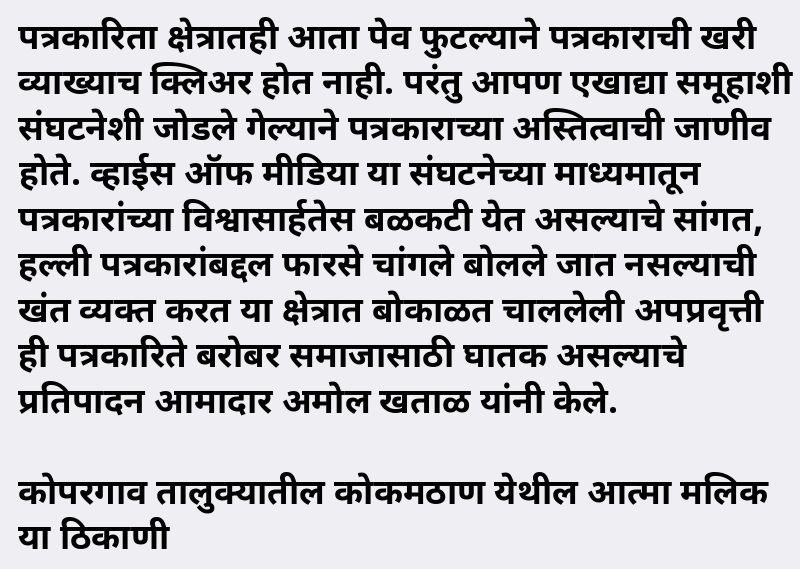पत्रकारिता क्षेत्रातही आता पेव फुटल्याने पत्रकाराची खरी व्याख्याच क्लिअर होत नाही. परंतु आपण एखाद्या समूहाशी संघटनेशी जोडले गेल्याने पत्रकाराच्या अस्तित्वाची जाणीव होते. व्हाईस ऑफ मीडिया या संघटनेच्या माध्यमातून पत्रकारांच्या विश्वासार्हतेस बळकटी येत असल्याचे सांगत, हल्ली पत्रकारांबद्दल फारसे चांगले बोलले जात नसल्याची खंत व्यक्त करत या क्षेत्रात बोकाळत चाललेली अपप्रवृत्ती ही पत्रकारिते बरोबर समाजासाठी घातक असल्याचे प्रतिपादन आमादार अमोल खताळ यांनी केले.

कोपरगाव तालुक्यातील कोकमठाण येथील आत्मा मलिक या ठिकाणी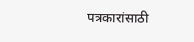पत्रकारांसाठी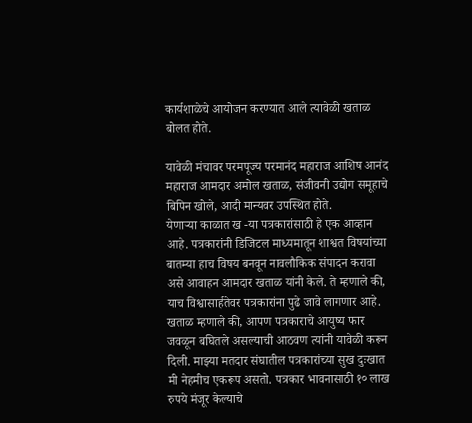कार्यशाळेचे आयोजन करण्यात आले त्यावेळी खताळ बोलत होते.

यावेळी मंचावर परमपूज्य परमानंद महाराज आशिष आनंद महाराज आमदार अमोल खताळ, संजीवनी उद्योग समूहाचे बिपिन खोले, आदी मान्यवर उपस्थित होते.
येणाऱ्या काळात ख -या पत्रकारांसाठी हे एक आव्हान आहे. पत्रकारांनी डिजिटल माध्यमातून शाश्वत विषयांच्या बातम्या हाच विषय बनवून नावलौकिक संपादन करावा असे आवाहन आमदार खताळ यांनी केले. ते म्हणाले की, याच विश्वासार्हतेवर पत्रकारांना पुढे जावे लागणार आहे. खताळ म्हणाले की, आपण पत्रकाराचे आयुष्य फार जवळून बघितले असल्याची आठवण त्यांनी यावेळी करून दिली. माझ्या मतदार संघातील पत्रकारांच्या सुख दुःखात मी नेहमीच एकरूप असतो. पत्रकार भावनासाठी १० लाख रुपये मंजूर केल्याचे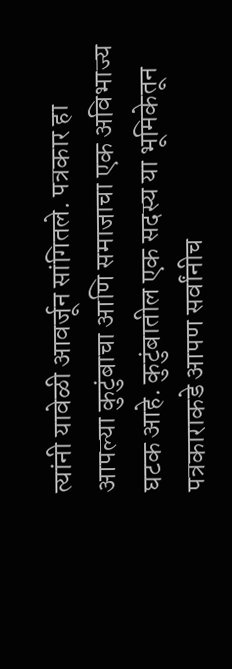त्यांनी यावेळी आवर्जून सांगितले. पत्रकार हा आपल्या कुटुंबाचा आणि समाजाचा एक अविभाज्य घटक आहे. कुटुंबातील एक सदस्य या भूमिकेतून पत्रकाराकडे आपण सर्वांनीच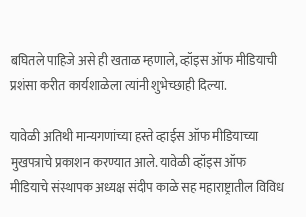बघितले पाहिजे असे ही खताळ म्हणाले, व्हॉइस ऑफ मीडियाची प्रशंसा करीत कार्यशाळेला त्यांनी शुभेच्छाही दिल्या.

यावेळी अतिथी मान्यगणांच्या हस्ते व्हाईस ऑफ मीडियाच्या मुखपत्राचे प्रकाशन करण्यात आले. यावेळी व्हॉइस ऑफ मीडियाचे संस्थापक अध्यक्ष संदीप काळे सह महाराष्ट्रातील विविध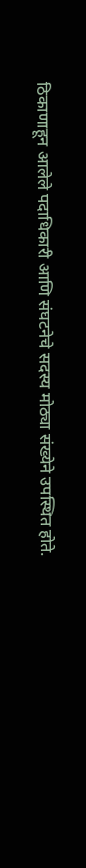ठिकाणाहून आलेले पदाधिकारी आणि संघटनेचे सदस्य मोठ्या संख्येने उपस्थित होते.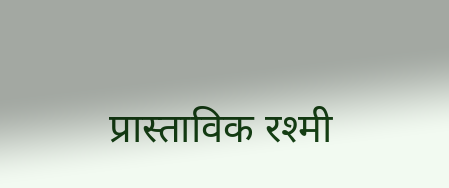प्रास्ताविक रश्मी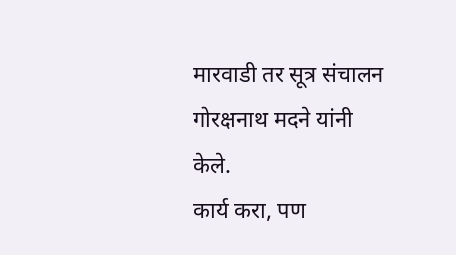मारवाडी तर सूत्र संचालन गोरक्षनाथ मदने यांनी केले.
कार्य करा, पण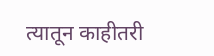त्यातून काहीतरी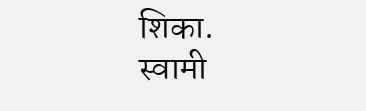शिका.
स्वामी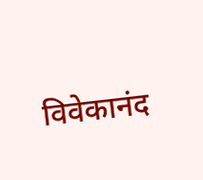विवेकानंद